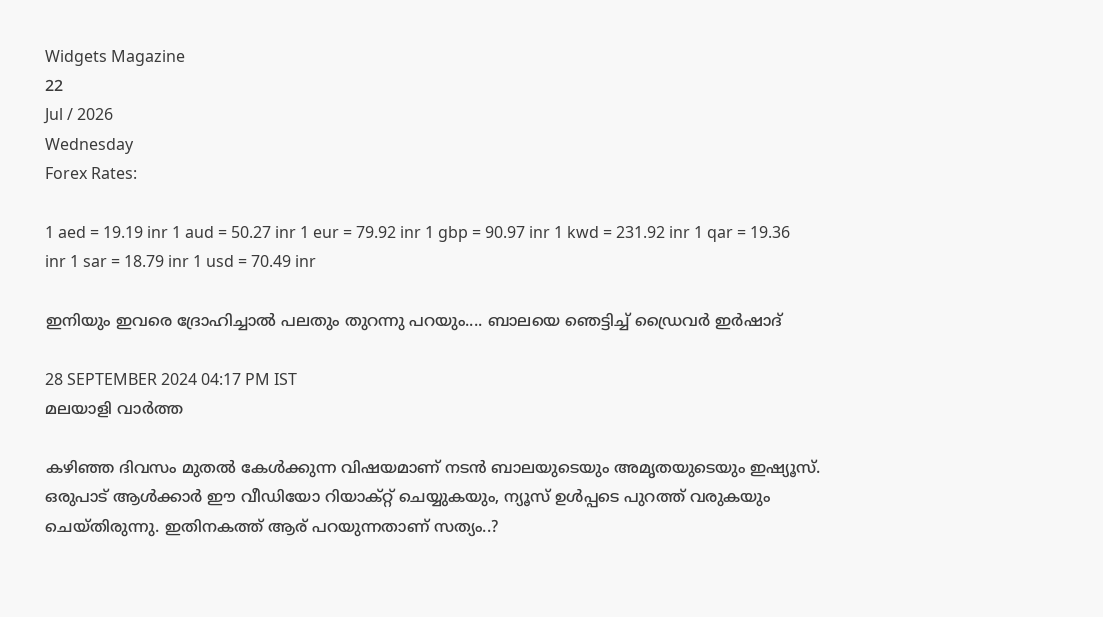Widgets Magazine
22
Jul / 2026
Wednesday
Forex Rates:

1 aed = 19.19 inr 1 aud = 50.27 inr 1 eur = 79.92 inr 1 gbp = 90.97 inr 1 kwd = 231.92 inr 1 qar = 19.36 inr 1 sar = 18.79 inr 1 usd = 70.49 inr

ഇനിയും ഇവരെ ദ്രോഹിച്ചാൽ പലതും തുറന്നു പറയും.... ബാലയെ ഞെട്ടിച്ച് ഡ്രൈവർ ഇർഷാദ്

28 SEPTEMBER 2024 04:17 PM IST
മലയാളി വാര്‍ത്ത

കഴിഞ്ഞ ദിവസം മുതൽ കേൾക്കുന്ന വിഷയമാണ് നടൻ ബാലയുടെയും അമൃതയുടെയും ഇഷ്യൂസ്. ഒരുപാട് ആൾക്കാർ ഈ വീഡിയോ റിയാക്റ്റ് ചെയ്യുകയും, ന്യൂസ് ഉൾപ്പടെ പുറത്ത് വരുകയും ചെയ്തിരുന്നു. ഇതിനകത്ത് ആര് പറയുന്നതാണ് സത്യം..?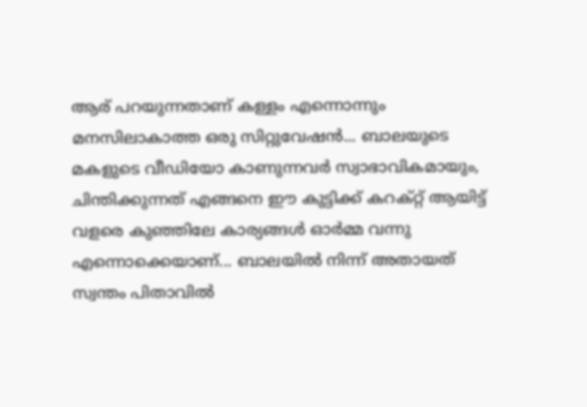ആര് പറയുന്നതാണ് കള്ളം എന്നൊന്നും മനസിലാകാത്ത ഒരു സിറ്റുവേഷൻ... ബാലയുടെ മകളുടെ വീഡിയോ കാണുന്നവർ സ്വാഭാവികമായും, ചിന്തിക്കുന്നത് എങ്ങനെ ഈ കുട്ടിക്ക് കറക്റ്റ് ആയിട്ട് വളരെ കുഞ്ഞിലേ കാര്യങ്ങൾ ഓർമ്മ വന്നു എന്നൊക്കെയാണ്... ബാലയിൽ നിന്ന് അതായത് സ്വന്തം പിതാവിൽ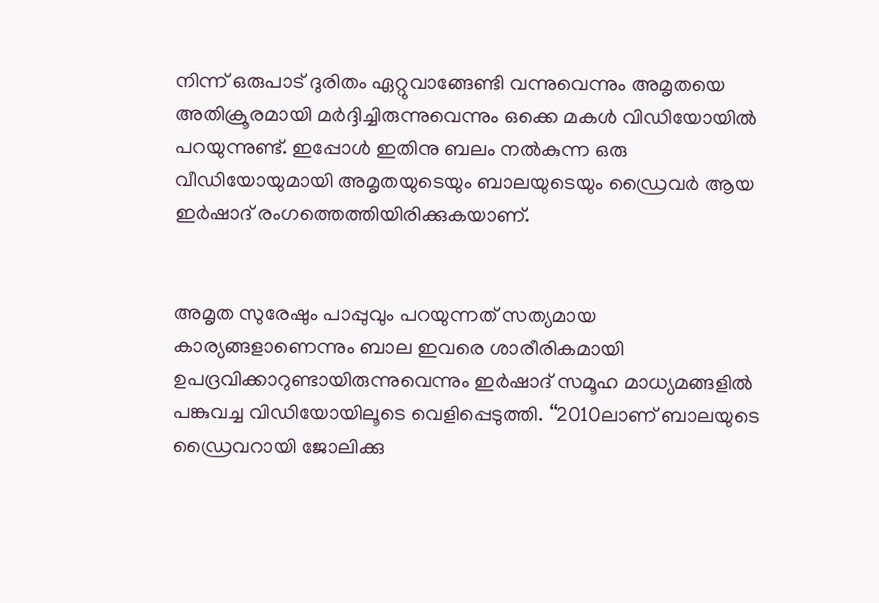നിന്ന് ഒരുപാട് ദുരിതം ഏറ്റുവാങ്ങേണ്ടി വന്നുവെന്നും അമൃതയെ അതിക്രൂരമായി മർദ്ദിച്ചിരുന്നുവെന്നും ഒക്കെ മകൾ വിഡിയോയിൽ പറയുന്നുണ്ട്. ഇപ്പോൾ ഇതിനു ബലം നൽകുന്ന ഒരു വീഡിയോയുമായി അമൃതയുടെയും ബാലയുടെയും ഡ്രൈവർ ആയ ഇർഷാദ് രംഗത്തെത്തിയിരിക്കുകയാണ്.


അമൃത സുരേഷും പാപ്പുവും പറയുന്നത് സത്യമായ കാര്യങ്ങളാണെന്നും ബാല ഇവരെ ശാരീരികമായി ഉപദ്രവിക്കാറുണ്ടായിരുന്നുവെന്നും ഇർഷാദ് സമൂഹ മാധ്യമങ്ങളില്‍ പങ്കുവച്ച വിഡിയോയിലൂടെ വെളിപ്പെടുത്തി. ‘‘2010ലാണ് ബാലയുടെ ഡ്രൈവറായി ജോലിക്കു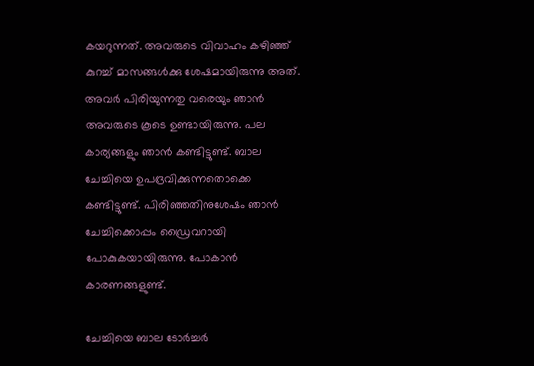കയറുന്നത്. അവരുടെ വിവാഹം കഴിഞ്ഞ് കുറച്ച് മാസങ്ങൾക്കു ശേഷമായിരുന്നു അത്. അവർ പിരിയുന്നതു വരെയും ഞാൻ അവരുടെ കൂടെ ഉണ്ടായിരുന്നു. പല കാര്യങ്ങളും ഞാൻ കണ്ടിട്ടുണ്ട്. ബാല ചേച്ചിയെ ഉപദ്രവിക്കുന്നതൊക്കെ കണ്ടിട്ടുണ്ട്. പിരിഞ്ഞതിനുശേഷം ഞാൻ ചേച്ചിക്കൊപ്പം ഡ്രൈവറായി പോകുകയായിരുന്നു. പോകാൻ കാരണങ്ങളുണ്ട്.

ചേച്ചിയെ ബാല ടോർച്ചർ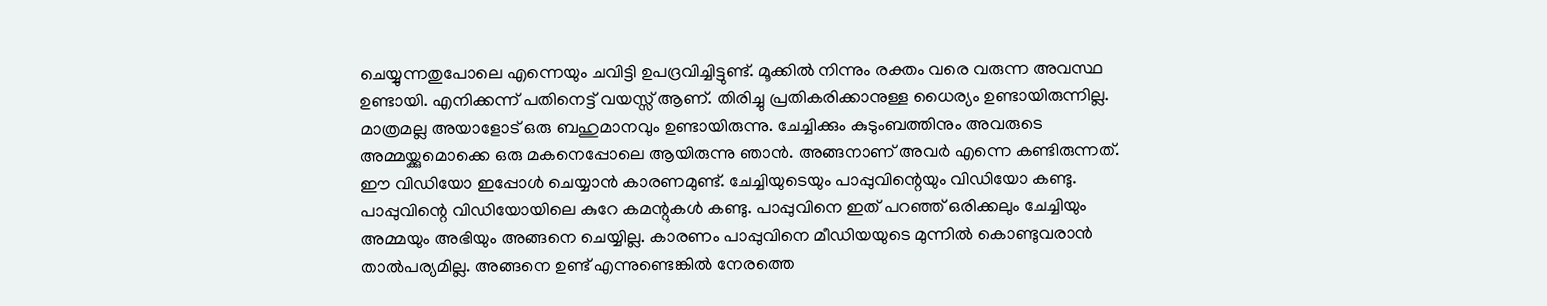ചെയ്യുന്നതുപോലെ എന്നെയും ചവിട്ടി ഉപദ്രവിച്ചിട്ടുണ്ട്. മൂക്കിൽ നിന്നും രക്തം വരെ വരുന്ന അവസ്ഥ ഉണ്ടായി. എനിക്കന്ന് പതിനെട്ട് വയസ്സ് ആണ്. തിരിച്ചു പ്രതികരിക്കാനുള്ള ധൈര്യം ഉണ്ടായിരുന്നില്ല. മാത്രമല്ല അയാളോട് ഒരു ബഹുമാനവും ഉണ്ടായിരുന്നു. ചേച്ചിക്കും കുടുംബത്തിനും അവരുടെ അമ്മയ്ക്കുമൊക്കെ ഒരു മകനെപ്പോലെ ആയിരുന്നു ഞാൻ. അങ്ങനാണ് അവർ എന്നെ കണ്ടിരുന്നത്.
ഈ വിഡിയോ ഇപ്പോൾ ചെയ്യാൻ കാരണമുണ്ട്. ചേച്ചിയുടെയും പാപ്പുവിന്റെയും വിഡിയോ കണ്ടു. പാപ്പുവിന്റെ വിഡിയോയിലെ കുറേ കമന്റുകൾ കണ്ടു. പാപ്പുവിനെ ഇത് പറഞ്ഞ് ഒരിക്കലും ചേച്ചിയും അമ്മയും അഭിയും അങ്ങനെ ചെയ്യില്ല. കാരണം പാപ്പുവിനെ മീഡിയയുടെ മുന്നിൽ കൊണ്ടുവരാൻ താൽപര്യമില്ല. അങ്ങനെ ഉണ്ട് എന്നുണ്ടെങ്കിൽ നേരത്തെ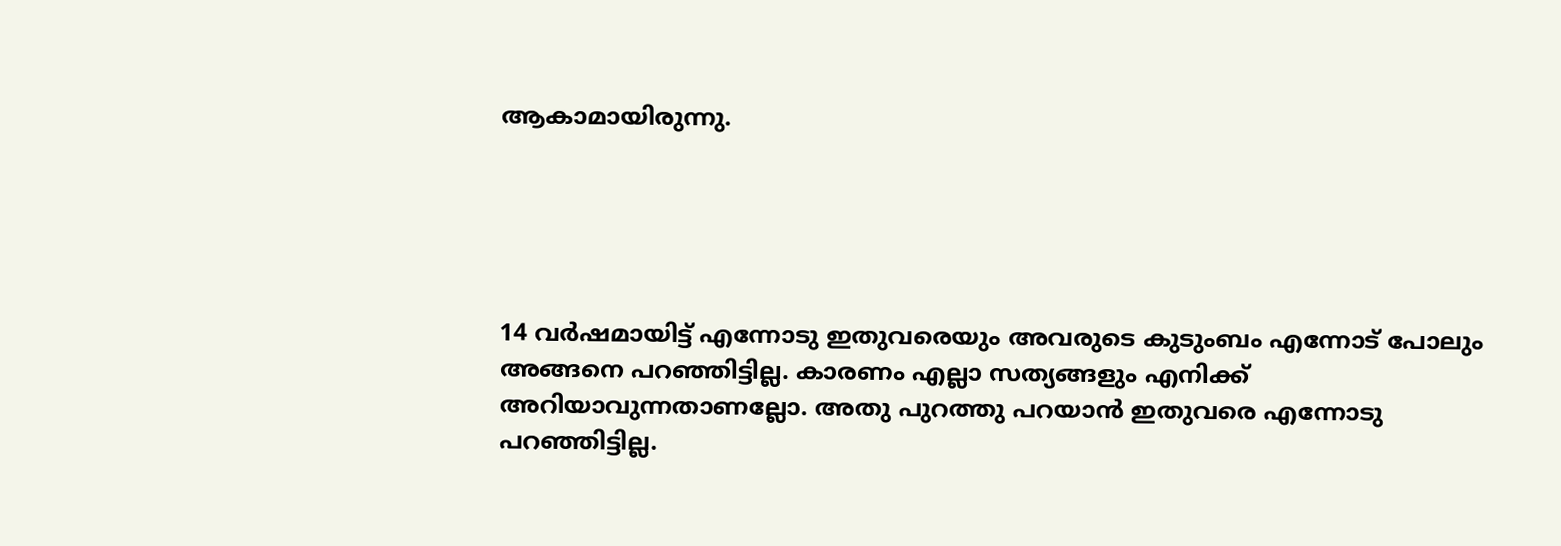ആകാമായിരുന്നു.





14 വർഷമായിട്ട് എന്നോടു ഇതുവരെയും അവരുടെ കുടുംബം എന്നോട് പോലും അങ്ങനെ പറഞ്ഞിട്ടില്ല. കാരണം എല്ലാ സത്യങ്ങളും എനിക്ക് അറിയാവുന്നതാണല്ലോ. അതു പുറത്തു പറയാൻ ഇതുവരെ എന്നോടു പറഞ്ഞിട്ടില്ല.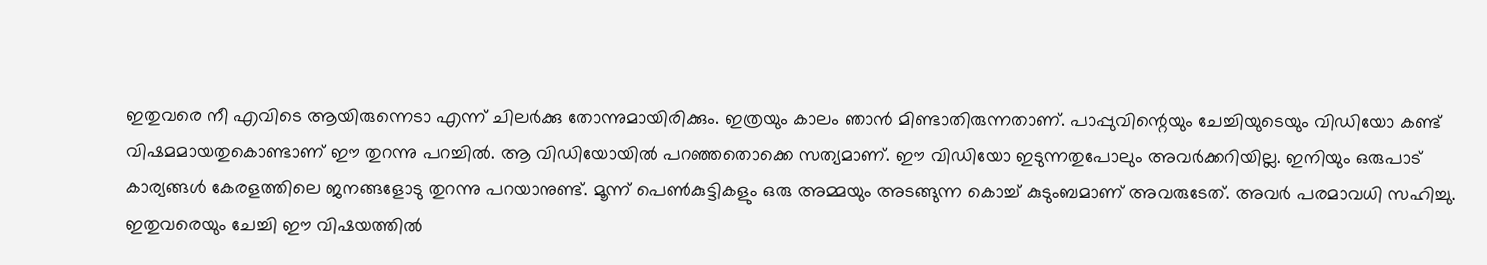ഇതുവരെ നീ എവിടെ ആയിരുന്നെടാ എന്ന് ചിലർക്കു തോന്നുമായിരിക്കും. ഇത്രയും കാലം ഞാൻ മിണ്ടാതിരുന്നതാണ്. പാപ്പുവിന്റെയും ചേച്ചിയുടെയും വിഡിയോ കണ്ട് വിഷമമായതുകൊണ്ടാണ് ഈ തുറന്നു പറച്ചിൽ. ആ വിഡിയോയിൽ പറഞ്ഞതൊക്കെ സത്യമാണ്. ഈ വിഡിയോ ഇടുന്നതുപോലും അവർക്കറിയില്ല. ഇനിയും ഒരുപാട് കാര്യങ്ങൾ കേരളത്തിലെ ജനങ്ങളോടു തുറന്നു പറയാനുണ്ട്. മൂന്ന് പെണ്‍കുട്ടികളും ഒരു അമ്മയും അടങ്ങുന്ന കൊച്ച് കുടുംബമാണ് അവരുടേത്. അവർ പരമാവധി സഹിച്ചു. ഇതുവരെയും ചേച്ചി ഈ വിഷയത്തിൽ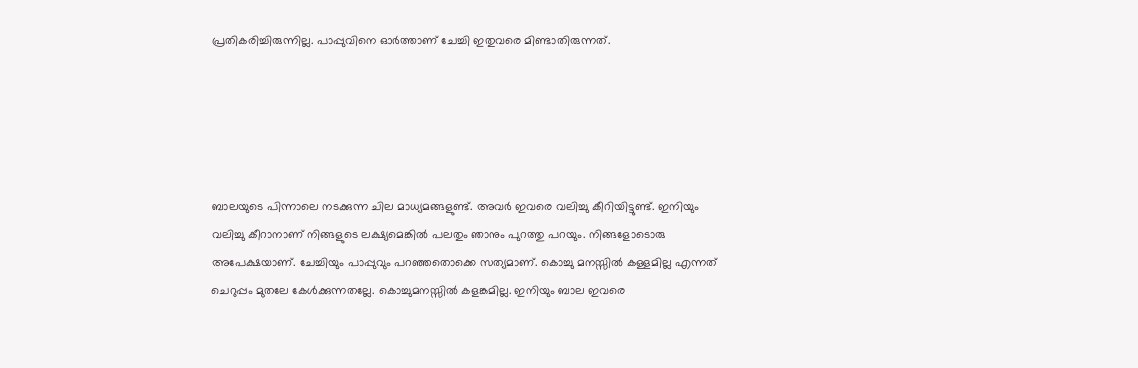പ്രതികരിച്ചിരുന്നില്ല. പാപ്പുവിനെ ഓർത്താണ് ചേച്ചി ഇതുവരെ മിണ്ടാതിരുന്നത്.





ബാലയുടെ പിന്നാലെ നടക്കുന്ന ചില മാധ്യമങ്ങളുണ്ട്. അവർ ഇവരെ വലിച്ചു കീറിയിട്ടുണ്ട്. ഇനിയും വലിച്ചു കീറാനാണ് നിങ്ങളുടെ ലക്ഷ്യമെങ്കിൽ പലതും ഞാനും പുറത്തു പറയും. നിങ്ങളോടൊരു അപേക്ഷയാണ്. ചേച്ചിയും പാപ്പുവും പറഞ്ഞതൊക്കെ സത്യമാണ്. കൊച്ചു മനസ്സിൽ കള്ളമില്ല എന്നത് ചെറുപ്പം മുതലേ കേൾക്കുന്നതല്ലേ. കൊച്ചുമനസ്സിൽ കളങ്കമില്ല. ഇനിയും ബാല ഇവരെ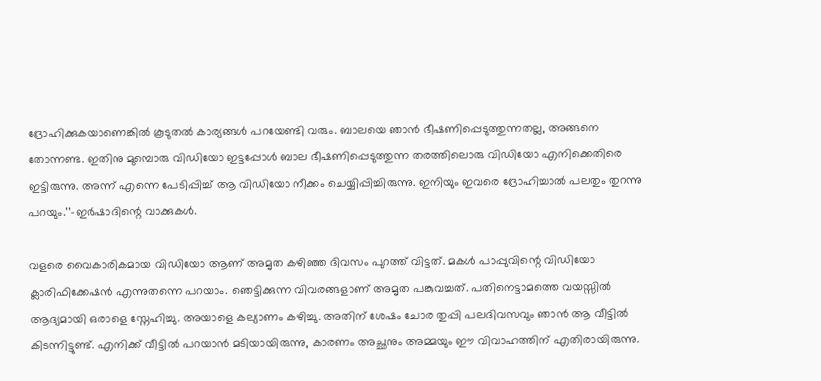ദ്രോഹിക്കുകയാണെങ്കിൽ കൂടുതൽ കാര്യങ്ങൾ പറയേണ്ടി വരും. ബാലയെ ഞാൻ ഭീഷണിപ്പെടുത്തുന്നതല്ല, അങ്ങനെ തോന്നണ്ട. ഇതിനു മുമ്പൊരു വിഡിയോ ഇട്ടപ്പോൾ ബാല ഭീഷണിപ്പെടുത്തുന്ന തരത്തിലൊരു വിഡിയോ എനിക്കെതിരെ ഇട്ടിരുന്നു. അന്ന് എന്നെ പേടിപ്പിച്ച് ആ വിഡിയോ നീക്കം ചെയ്യിപ്പിച്ചിരുന്നു. ഇനിയും ഇവരെ ദ്രോഹിച്ചാൽ പലതും തുറന്നു പറയും.’’–ഇർഷാദിന്റെ വാക്കുകള്‍.

വളരെ വൈകാരികമായ വിഡിയോ ആണ് അമൃത കഴിഞ്ഞ ദിവസം പുറത്ത് വിട്ടത്. മകൾ പാപ്പുവിന്റെ വിഡിയോ ക്ലാരിഫിക്കേഷൻ എന്നുതന്നെ പറയാം. ഞെട്ടിക്കുന്ന വിവരങ്ങളാണ് അമൃത പങ്കുവച്ചത്. പതിനെട്ടാമത്തെ വയസ്സിൽ ആദ്യമായി ഒരാളെ സ്നേഹിച്ചു. അയാളെ കല്യാണം കഴിച്ചു. അതിന് ശേഷം ചോര തുപ്പി പലദിവസവും ഞാൻ ആ വീട്ടിൽ കിടന്നിട്ടുണ്ട്. എനിക്ക് വീട്ടിൽ പറയാൻ മടിയായിരുന്നു, കാരണം അച്ഛനും അമ്മയും ഈ വിവാഹത്തിന് എതിരായിരുന്നു.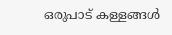ഒരുപാട് കള്ളങ്ങൾ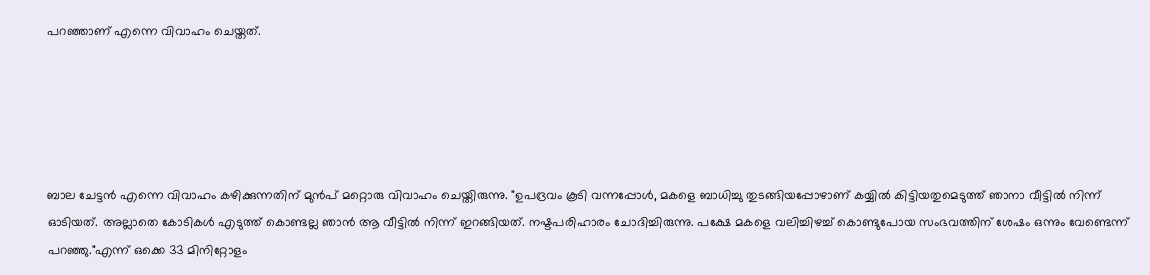പറഞ്ഞാണ് എന്നെ വിവാഹം ചെയ്തത്.





ബാല ചേട്ടൻ എന്നെ വിവാഹം കഴിക്കുന്നതിന് മുൻപ് മറ്റൊരു വിവാഹം ചെയ്തിരുന്നു. "ഉപദ്രവം കൂടി വന്നപ്പോൾ, മകളെ ബാധിച്ചു തുടങ്ങിയപ്പോഴാണ് കയ്യിൽ കിട്ടിയതുമെടുത്ത് ഞാനാ വീട്ടിൽ നിന്ന് ഓടിയത്. അല്ലാതെ കോടികൾ എടുത്ത് കൊണ്ടല്ല ഞാൻ ആ വീട്ടിൽ നിന്ന് ഇറങ്ങിയത്. നഷ്ടപരിഹാരം ചോദിച്ചിരുന്നു. പക്ഷേ മകളെ വലിച്ചിഴച്ച് കൊണ്ടുപോയ സംഭവത്തിന് ശേഷം ഒന്നും വേണ്ടെന്ന് പറഞ്ഞു."എന്ന് ഒക്കെ 33 മിനിറ്റോളം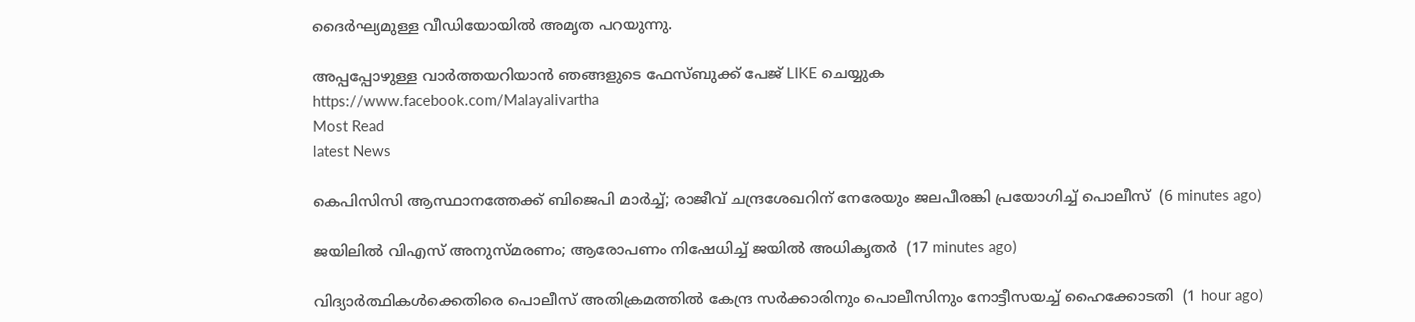ദൈർഘ്യമുള്ള വീഡിയോയിൽ അമൃത പറയുന്നു.

അപ്പപ്പോഴുള്ള വാര്‍ത്തയറിയാന്‍ ഞങ്ങളുടെ ഫേസ്‌ബുക്ക്‌ പേജ് LIKE ചെയ്യുക
https://www.facebook.com/Malayalivartha
Most Read
latest News

കെപിസിസി ആസ്ഥാനത്തേക്ക് ബിജെപി മാർച്ച്; രാജീവ് ചന്ദ്രശേഖറിന് നേരേയും ജലപീരങ്കി പ്രയോഗിച്ച് പൊലീസ്  (6 minutes ago)

ജയിലിൽ വിഎസ് അനുസ്മരണം; ആരോപണം നിഷേധിച്ച് ജയിൽ അധികൃതർ  (17 minutes ago)

വിദ്യാര്‍ത്ഥികള്‍ക്കെതിരെ പൊലീസ് അതിക്രമത്തില്‍ കേന്ദ്ര സര്‍ക്കാരിനും പൊലീസിനും നോട്ടീസയച്ച് ഹൈക്കോടതി  (1 hour ago)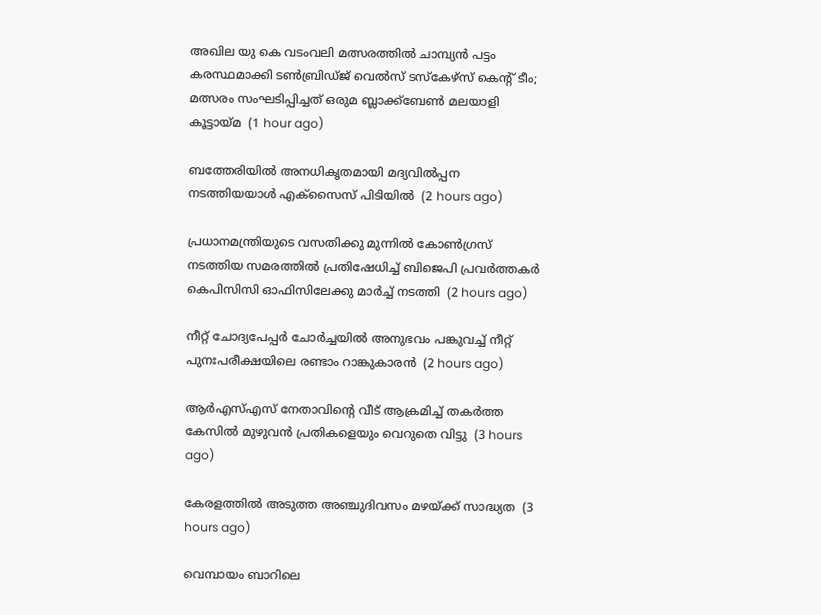അഖില യു കെ വടംവലി മത്സരത്തിൽ ചാമ്പ്യൻ പട്ടം കരസ്ഥമാക്കി ടൺബ്രിഡ്‌ജ് വെൽസ് ടസ്‌കേഴ്‌സ് കെന്റ് ടീം; മത്സരം സംഘടിപ്പിച്ചത് ഒരുമ ബ്ലാക്ക്ബേൺ മലയാളി കൂട്ടായ്മ  (1 hour ago)

ബത്തേരിയില്‍ അനധികൃതമായി മദ്യവില്‍പ്പന നടത്തിയയാള്‍ എക്‌സൈസ് പിടിയില്‍  (2 hours ago)

പ്രധാനമന്ത്രിയുടെ വസതിക്കു മുന്നില്‍ കോണ്‍ഗ്രസ് നടത്തിയ സമരത്തില്‍ പ്രതിഷേധിച്ച് ബിജെപി പ്രവര്‍ത്തകര്‍ കെപിസിസി ഓഫിസിലേക്കു മാര്‍ച്ച് നടത്തി  (2 hours ago)

നീറ്റ് ചോദ്യപേപ്പര്‍ ചോര്‍ച്ചയില്‍ അനുഭവം പങ്കുവച്ച് നീറ്റ് പുനഃപരീക്ഷയിലെ രണ്ടാം റാങ്കുകാരന്‍  (2 hours ago)

ആര്‍എസ്എസ് നേതാവിന്റെ വീട് ആക്രമിച്ച് തകര്‍ത്ത കേസില്‍ മുഴുവന്‍ പ്രതികളെയും വെറുതെ വിട്ടു  (3 hours ago)

കേരളത്തില്‍ അടുത്ത അഞ്ചുദിവസം മഴയ്ക്ക് സാദ്ധ്യത  (3 hours ago)

വെമ്പായം ബാറിലെ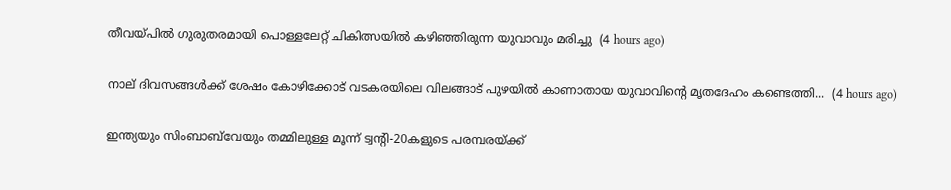തീവയ്പില്‍ ഗുരുതരമായി പൊള്ളലേറ്റ് ചികിത്സയില്‍ കഴിഞ്ഞിരുന്ന യുവാവും മരിച്ചു  (4 hours ago)

നാല് ദിവസങ്ങൾക്ക് ശേഷം കോഴിക്കോട് വടകരയിലെ വിലങ്ങാട് പുഴയിൽ കാണാതായ യുവാവിന്റെ മൃതദേഹം കണ്ടെത്തി...  (4 hours ago)

ഇന്ത്യയും സിംബാബ്‌വേയും തമ്മിലുള്ള മൂന്ന് ട്വന്റി-20കളുടെ പരമ്പരയ്ക്ക്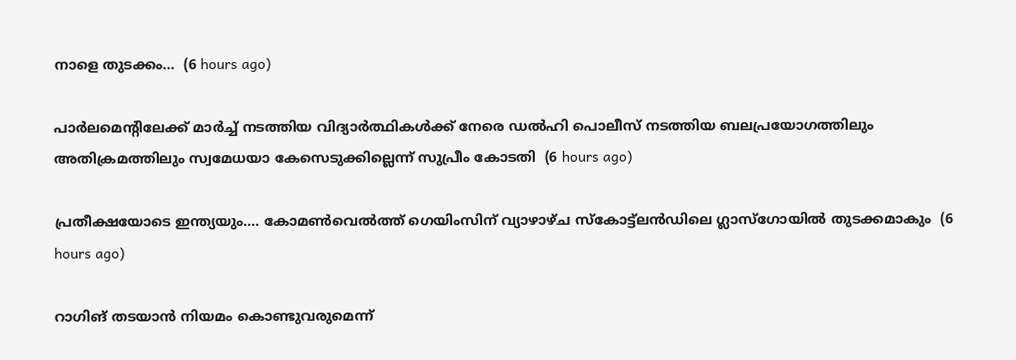നാളെ തുടക്കം...  (6 hours ago)

പാർലമെന്റിലേക്ക് മാർച്ച് നടത്തിയ വിദ്യാർത്ഥികൾക്ക് നേരെ ഡൽഹി പൊലീസ് നടത്തിയ ബലപ്രയോഗത്തിലും അതിക്രമത്തിലും സ്വമേധയാ കേസെടുക്കില്ലെന്ന് സുപ്രീം കോടതി  (6 hours ago)

പ്രതീക്ഷയോടെ ഇന്ത്യയും.... കോമൺവെൽത്ത് ഗെയിംസിന് വ്യാഴാഴ്ച സ്‌കോട്ട്ലൻഡിലെ ഗ്ലാസ്ഗോയിൽ തുടക്കമാകും  (6 hours ago)

റാഗിങ് തടയാൻ നിയമം കൊണ്ടുവരുമെന്ന്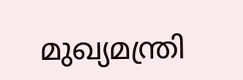മുഖ്യമന്ത്രി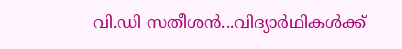വി.ഡി സതീശൻ...വിദ്യാർഥികൾക്ക്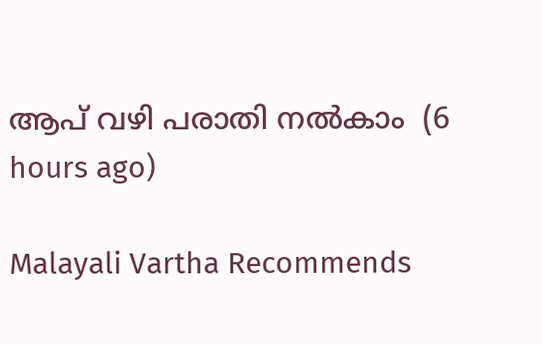ആപ് വഴി പരാതി നൽകാം  (6 hours ago)

Malayali Vartha Recommends